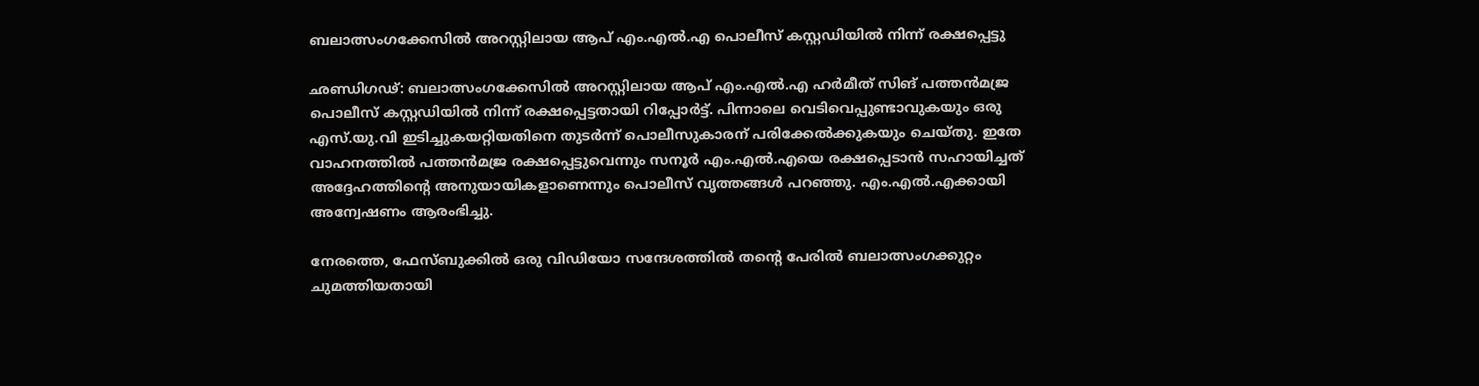ബലാത്സംഗക്കേസിൽ അറസ്റ്റിലായ ആപ് എം.എൽ.എ പൊലീസ് കസ്റ്റഡിയിൽ നിന്ന് രക്ഷപ്പെട്ടു

ഛണ്ഡിഗഢ്: ബലാത്സംഗക്കേസിൽ അറസ്റ്റിലായ ആപ് എം.എൽ.എ ഹർമീത് സിങ് പത്തൻമജ്ര പൊലീസ് കസ്റ്റഡിയിൽ നിന്ന് രക്ഷപ്പെട്ടതായി റിപ്പോർട്ട്. പിന്നാലെ വെടിവെപ്പുണ്ടാവുകയും ഒരു എസ്‌.യു.വി ഇടിച്ചുകയറ്റിയതിനെ തുടർന്ന് പൊലീസുകാരന് പരിക്കേൽക്കുകയും ചെയ്തു. ഇതേ വാഹനത്തിൽ പത്തൻമജ്ര രക്ഷപ്പെട്ടുവെന്നും സനൂർ എം.എൽ.എയെ രക്ഷപ്പെടാൻ സഹായിച്ചത് അദ്ദേഹത്തിന്റെ അനുയായികളാണെന്നും പൊലീസ് വൃത്തങ്ങൾ പറഞ്ഞു. എം.എൽ.എക്കായി അന്വേഷണം ആരംഭിച്ചു.

നേരത്തെ, ഫേസ്ബുക്കിൽ ഒരു വിഡിയോ സന്ദേശത്തിൽ തന്റെ പേരിൽ ബലാത്സംഗക്കുറ്റം ചുമത്തിയതായി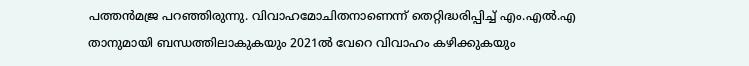പത്തൻമജ്ര പറഞ്ഞിരുന്നു. വിവാഹമോചിതനാണെന്ന് തെറ്റിദ്ധരിപ്പിച്ച് എം.എൽ.എ താനുമായി ബന്ധത്തിലാകുകയും 2021ൽ വേറെ വിവാഹം കഴിക്കുകയും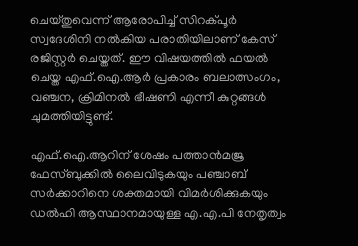ചെയ്തുവെന്ന് ആരോപിച്ച് സിറക്പൂർ സ്വദേശിനി നൽകിയ പരാതിയിലാണ് കേസ് രജിസ്റ്റർ ചെയ്തത്. ഈ വിഷയത്തിൽ ഫയൽ ചെയ്ത എഫ്‌.ഐ.ആർ പ്രകാരം ബലാത്സംഗം, വഞ്ചന, ക്രിമിനൽ ഭീഷണി എന്നീ കുറ്റങ്ങൾ ചുമത്തിയിട്ടുണ്ട്.

എഫ്‌.ഐ.ആറിന് ശേഷം പത്താൻമജ്ര ഫേസ്ബുക്കിൽ ലൈവിടുകയും പഞ്ചാബ് സർക്കാറിനെ ശക്തമായി വിമർശിക്കുകയും ഡൽഹി ആസ്ഥാനമായുള്ള എ.എ.പി നേതൃത്വം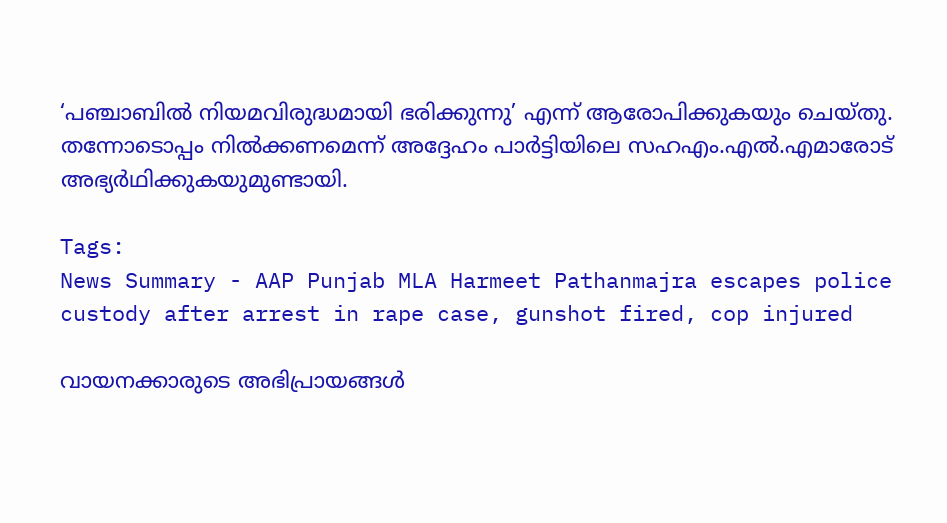‘പഞ്ചാബിൽ നിയമവിരുദ്ധമായി ഭരിക്കുന്നു’ എന്ന് ആരോപിക്കുകയും ചെയ്തു. തന്നോടൊപ്പം നിൽക്കണമെന്ന് അദ്ദേഹം പാർട്ടിയിലെ സഹഎം.എൽ.എമാരോട് അഭ്യർഥിക്കുകയുമുണ്ടായി.

Tags:
News Summary - AAP Punjab MLA Harmeet Pathanmajra escapes police custody after arrest in rape case, gunshot fired, cop injured

വായനക്കാരുടെ അഭിപ്രായങ്ങള്‍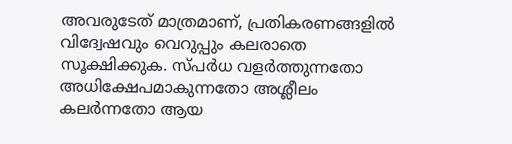അവരുടേത് മാത്രമാണ്, പ്രതികരണങ്ങളിൽ വിദ്വേഷവും വെറുപ്പും കലരാതെ സൂക്ഷിക്കുക. സ്പർധ വളർത്തുന്നതോ അധിക്ഷേപമാകുന്നതോ അശ്ലീലം കലർന്നതോ ആയ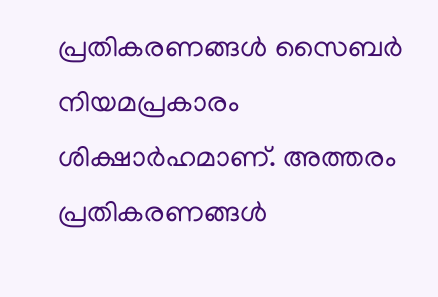പ്രതികരണങ്ങൾ സൈബർ നിയമപ്രകാരം ശിക്ഷാർഹമാണ്. അത്തരം പ്രതികരണങ്ങൾ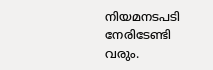നിയമനടപടി നേരിടേണ്ടി വരും.